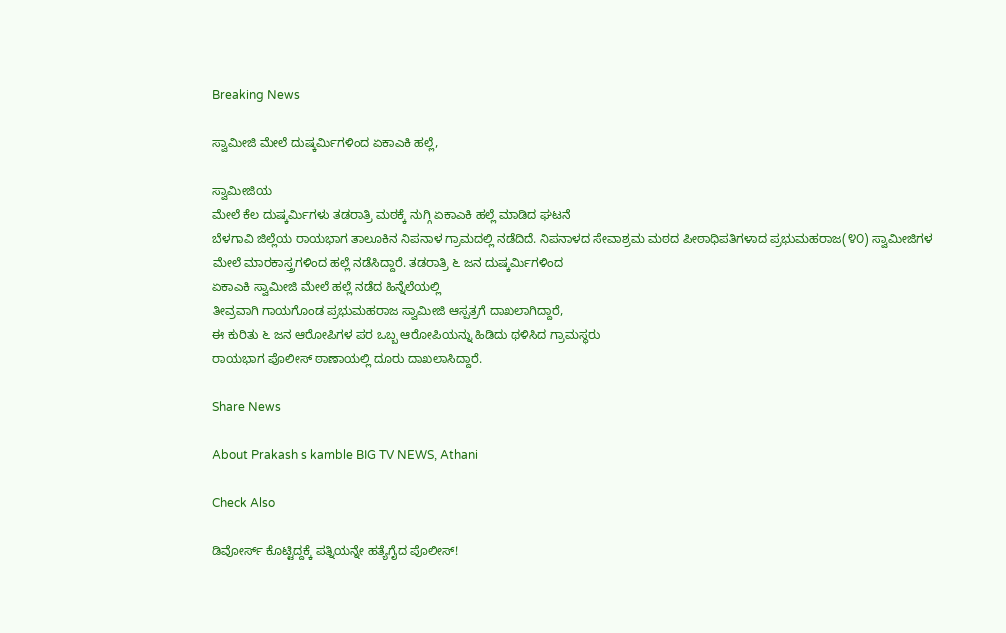Breaking News

ಸ್ವಾಮೀಜಿ ಮೇಲೆ ದುಷ್ಕರ್ಮಿಗಳಿಂದ ಏಕಾಎಕಿ ಹಲ್ಲೆ,

ಸ್ವಾಮೀಜಿಯ
ಮೇಲೆ ಕೆಲ ದುಷ್ಕರ್ಮಿಗಳು ತಡರಾತ್ರಿ ಮಠಕ್ಕೆ ನುಗ್ಗಿ ಏಕಾಎಕಿ ಹಲ್ಲೆ‌ ಮಾಡಿದ ಘಟನೆ
ಬೆಳಗಾವಿ ಜಿಲ್ಲೆಯ ರಾಯಭಾಗ ತಾಲೂಕಿನ ನಿಪನಾಳ ಗ್ರಾಮದಲ್ಲಿ ನಡೆದಿದೆ. ನಿಪನಾಳದ ಸೇವಾಶ್ರಮ ಮಠದ ಪೀಠಾಧಿಪತಿಗಳಾದ ಪ್ರಭುಮಹರಾಜ(೪೦) ಸ್ವಾಮೀಜಿಗಳ ಮೇಲೆ‌ ಮಾರಕಾಸ್ತ್ರಗಳಿಂದ ಹಲ್ಲೆ ನಡೆಸಿದ್ದಾರೆ. ತಡರಾತ್ರಿ ೬ ಜನ‌ ದುಷ್ಕರ್ಮಿಗಳಿಂದ
ಏಕಾಎಕಿ ಸ್ವಾಮೀಜಿ ಮೇಲೆ ಹಲ್ಲೆ ನಡೆದ ಹಿನ್ನೆಲೆಯಲ್ಲಿ
ತೀವ್ರವಾಗಿ ಗಾಯಗೊಂಡ ಪ್ರಭುಮಹರಾಜ ಸ್ವಾಮೀಜಿ ಆಸ್ಪತ್ರಗೆ ದಾಖಲಾಗಿದ್ದಾರೆ,
ಈ ಕುರಿತು ೬ ಜನ ಆರೋಪಿಗಳ ಪರ ಒಬ್ಬ ಆರೋಪಿಯನ್ನು ಹಿಡಿದು ಥಳಿಸಿದ ಗ್ರಾಮಸ್ಥರು
ರಾಯಭಾಗ ಪೊಲೀಸ್ ಠಾಣಾಯಲ್ಲಿ ದೂರು ದಾಖಲಾಸಿದ್ದಾರೆ.

Share News

About Prakash s kamble BIG TV NEWS, Athani

Check Also

ಡಿವೋರ್ಸ್‌ ಕೊಟ್ಟಿದ್ದಕ್ಕೆ ಪತ್ನಿಯನ್ನೇ ಹತ್ಯೆಗೈದ ಪೊಲೀಸ್‌!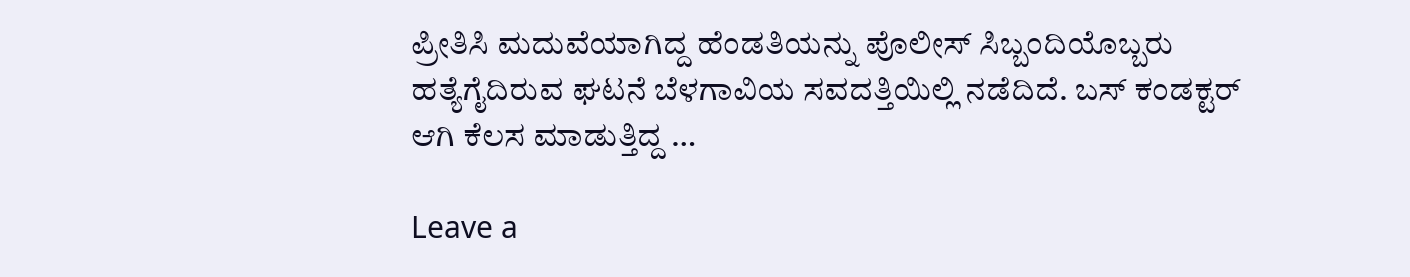ಪ್ರೀತಿಸಿ ಮದುವೆಯಾಗಿದ್ದ ಹೆಂಡತಿಯನ್ನು ಪೊಲೀಸ್‌ ಸಿಬ್ಬಂದಿಯೊಬ್ಬರು ಹತ್ಯೆಗೈದಿರುವ ಘಟನೆ ಬೆಳಗಾವಿಯ ಸವದತ್ತಿಯಿಲ್ಲಿ ನಡೆದಿದೆ. ಬಸ್‌ ಕಂಡಕ್ಟರ್‌ ಆಗಿ ಕೆಲಸ ಮಾಡುತ್ತಿದ್ದ …

Leave a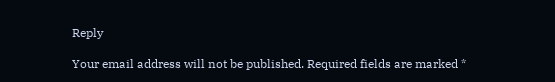Reply

Your email address will not be published. Required fields are marked *